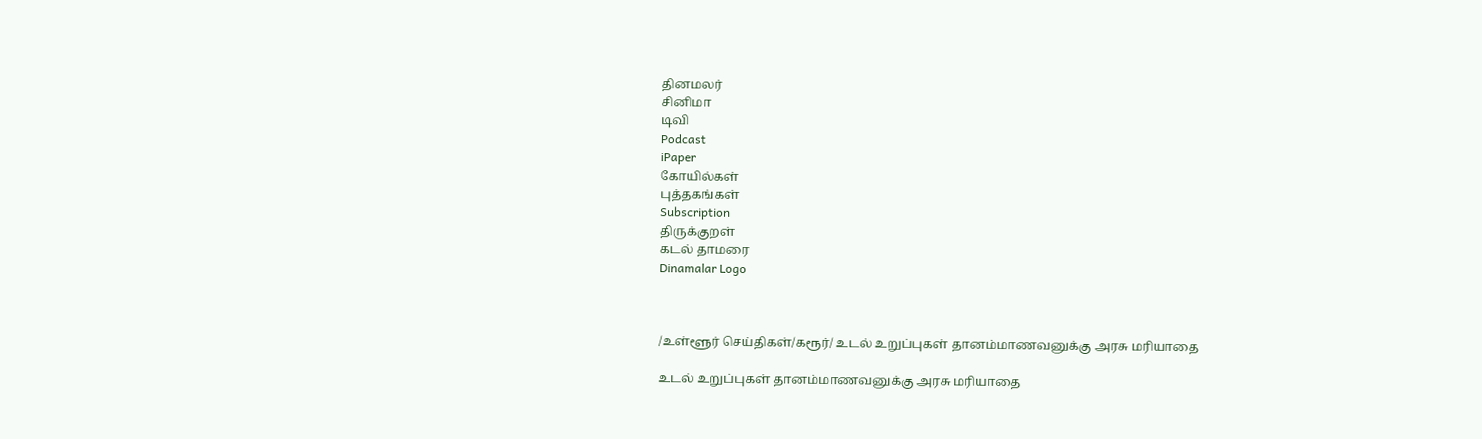தினமலர்
சினிமா
டிவி
Podcast
iPaper
கோயில்கள்
புத்தகங்கள்
Subscription
திருக்குறள்
கடல் தாமரை
Dinamalar Logo



/உள்ளூர் செய்திகள்/கரூர்/ உடல் உறுப்புகள் தானம்மாணவனுக்கு அரசு மரியாதை

உடல் உறுப்புகள் தானம்மாணவனுக்கு அரசு மரியாதை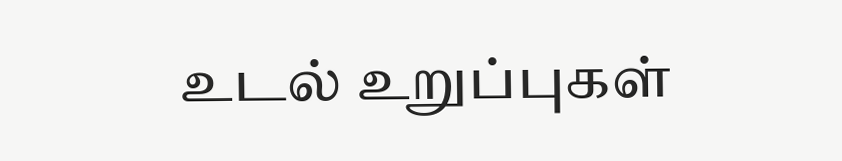உடல் உறுப்புகள்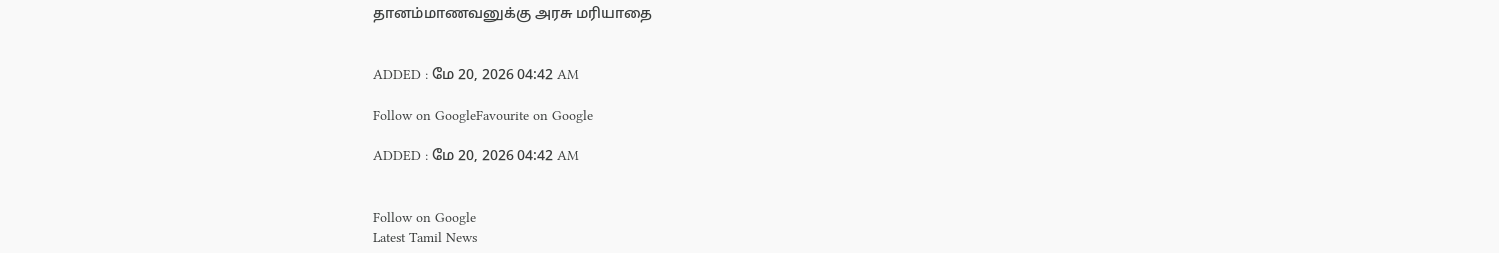தானம்மாணவனுக்கு அரசு மரியாதை


ADDED : மே 20, 2026 04:42 AM

Follow on GoogleFavourite on Google

ADDED : மே 20, 2026 04:42 AM


Follow on Google
Latest Tamil News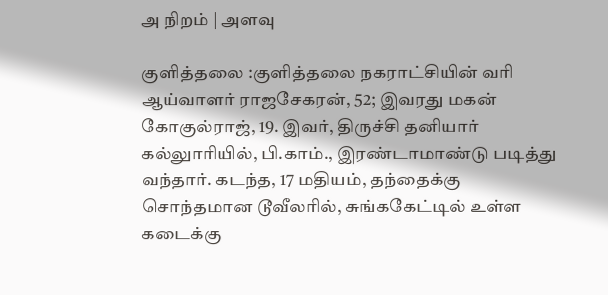அ நிறம் | அளவு

குளித்தலை :குளித்தலை நகராட்சியின் வரி ஆய்வாளர் ராஜசேகரன், 52; இவரது மகன் கோகுல்ராஜ், 19. இவர், திருச்சி தனியார் கல்லுாரியில், பி.காம்., இரண்டாமாண்டு படித்து வந்தார். கடந்த, 17 மதியம், தந்தைக்கு சொந்தமான டூவீலரில், சுங்ககேட்டில் உள்ள கடைக்கு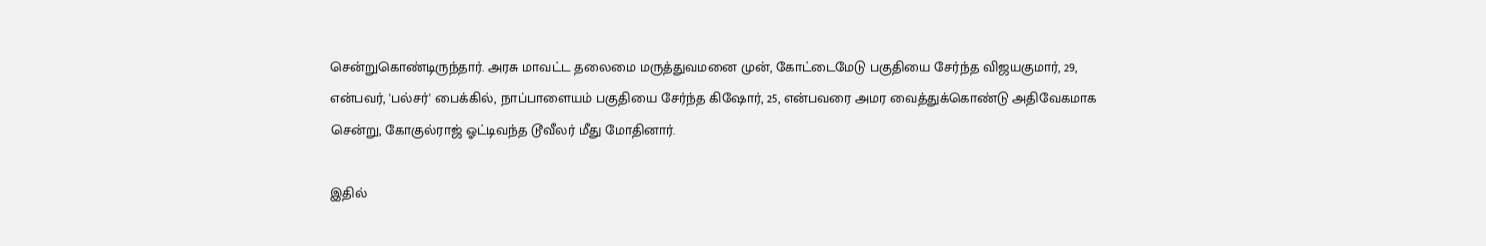சென்றுகொண்டிருந்தார். அரசு மாவட்ட தலைமை மருத்துவமனை முன், கோட்டைமேடு பகுதியை சேர்ந்த விஜயகுமார், 29, என்பவர், 'பல்சர்' பைக்கில், நாப்பாளையம் பகுதியை சேர்ந்த கிஷோர், 25, என்பவரை அமர வைத்துக்கொண்டு அதிவேகமாக சென்று, கோகுல்ராஜ் ஓட்டிவந்த டூவீலர் மீது மோதினார்.

இதில்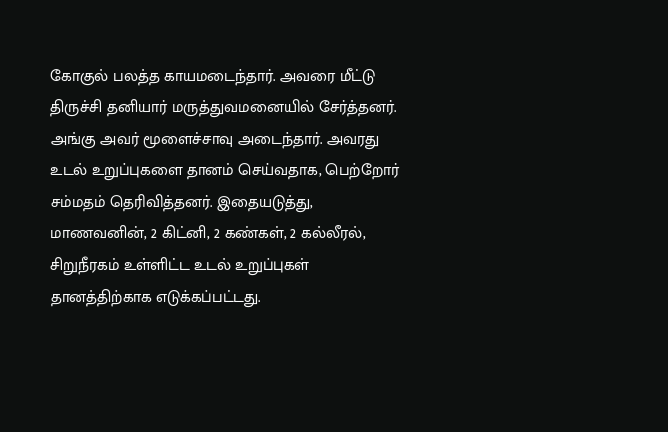கோகுல் பலத்த காயமடைந்தார். அவரை மீட்டு திருச்சி தனியார் மருத்துவமனையில் சேர்த்தனர். அங்கு அவர் மூளைச்சாவு அடைந்தார். அவரது உடல் உறுப்புகளை தானம் செய்வதாக, பெற்றோர் சம்மதம் தெரிவித்தனர். இதையடுத்து, மாணவனின், 2 கிட்னி, 2 கண்கள், 2 கல்லீரல், சிறுநீரகம் உள்ளிட்ட உடல் உறுப்புகள் தானத்திற்காக எடுக்கப்பட்டது.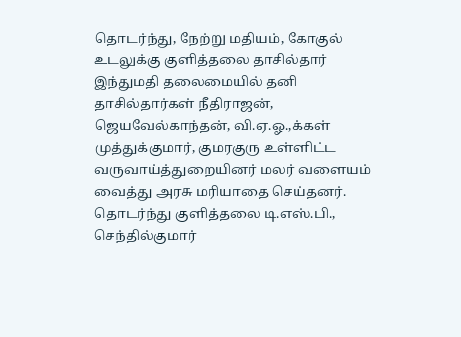தொடர்ந்து, நேற்று மதியம், கோகுல் உடலுக்கு குளித்தலை தாசில்தார் இந்துமதி தலைமையில் தனி தாசில்தார்கள் நீதிராஜன், ஜெயவேல்காந்தன், வி.ஏ.ஓ.,க்கள் முத்துக்குமார், குமரகுரு உள்ளிட்ட வருவாய்த்துறையினர் மலர் வளையம் வைத்து அரசு மரியாதை செய்தனர். தொடர்ந்து குளித்தலை டி.எஸ்.பி., செந்தில்குமார்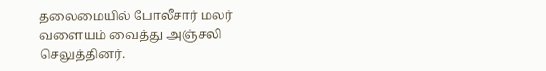தலைமையில் போலீசார் மலர் வளையம் வைத்து அஞ்சலி செலுத்தினர்.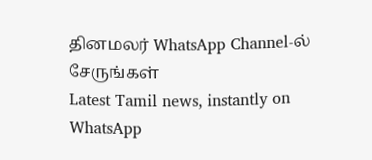தினமலர் WhatsApp Channel-ல் சேருங்கள்
Latest Tamil news, instantly on WhatsApp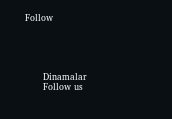Follow





      Dinamalar
      Follow us